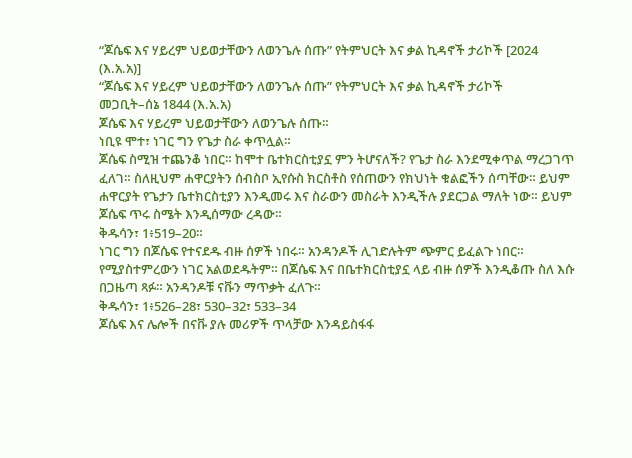“ጆሴፍ እና ሃይረም ህይወታቸውን ለወንጌሉ ሰጡ” የትምህርት እና ቃል ኪዳኖች ታሪኮች [2024 (እ.አ.አ)]
“ጆሴፍ እና ሃይረም ህይወታቸውን ለወንጌሉ ሰጡ” የትምህርት እና ቃል ኪዳኖች ታሪኮች
መጋቢት–ሰኔ 1844 (እ.አ.አ)
ጆሴፍ እና ሃይረም ህይወታቸውን ለወንጌሉ ሰጡ።
ነቢዩ ሞተ፣ ነገር ግን የጌታ ስራ ቀጥሏል።
ጆሴፍ ስሚዝ ተጨንቆ ነበር። ከሞተ ቤተክርስቲያኗ ምን ትሆናለች? የጌታ ስራ እንደሚቀጥል ማረጋገጥ ፈለገ። ስለዚህም ሐዋርያትን ሰብስቦ ኢየሱስ ክርስቶስ የሰጠውን የክህነት ቁልፎችን ሰጣቸው። ይህም ሐዋርያት የጌታን ቤተክርስቲያን እንዲመሩ እና ስራውን መስራት እንዲችሉ ያደርጋል ማለት ነው። ይህም ጆሴፍ ጥሩ ስሜት እንዲሰማው ረዳው።
ቅዱሳን፣ 1፥519–20።
ነገር ግን በጆሴፍ የተናደዱ ብዙ ሰዎች ነበሩ። አንዳንዶች ሊገድሉትም ጭምር ይፈልጉ ነበር። የሚያስተምረውን ነገር አልወደዱትም። በጆሴፍ እና በቤተክርስቲያኗ ላይ ብዙ ሰዎች እንዲቆጡ ስለ እሱ በጋዜጣ ጻፉ። አንዳንዶቹ ናቩን ማጥቃት ፈለጉ።
ቅዱሳን፣ 1፥526–28፣ 530–32፣ 533–34
ጆሴፍ እና ሌሎች በናቩ ያሉ መሪዎች ጥላቻው እንዳይስፋፋ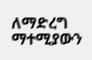ለማድረግ ማተሚያውን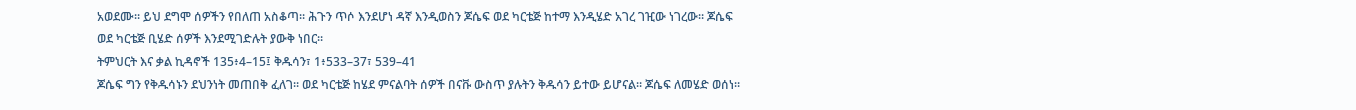አወደሙ። ይህ ደግሞ ሰዎችን የበለጠ አስቆጣ። ሕጉን ጥሶ እንደሆነ ዳኛ እንዲወስን ጆሴፍ ወደ ካርቴጅ ከተማ እንዲሄድ አገረ ገዢው ነገረው። ጆሴፍ ወደ ካርቴጅ ቢሄድ ሰዎች እንደሚገድሉት ያውቅ ነበር።
ትምህርት እና ቃል ኪዳኖች 135፥4–15፤ ቅዱሳን፣ 1፥533–37፣ 539–41
ጆሴፍ ግን የቅዱሳኑን ደህንነት መጠበቅ ፈለገ። ወደ ካርቴጅ ከሄደ ምናልባት ሰዎች በናቩ ውስጥ ያሉትን ቅዱሳን ይተው ይሆናል። ጆሴፍ ለመሄድ ወሰነ።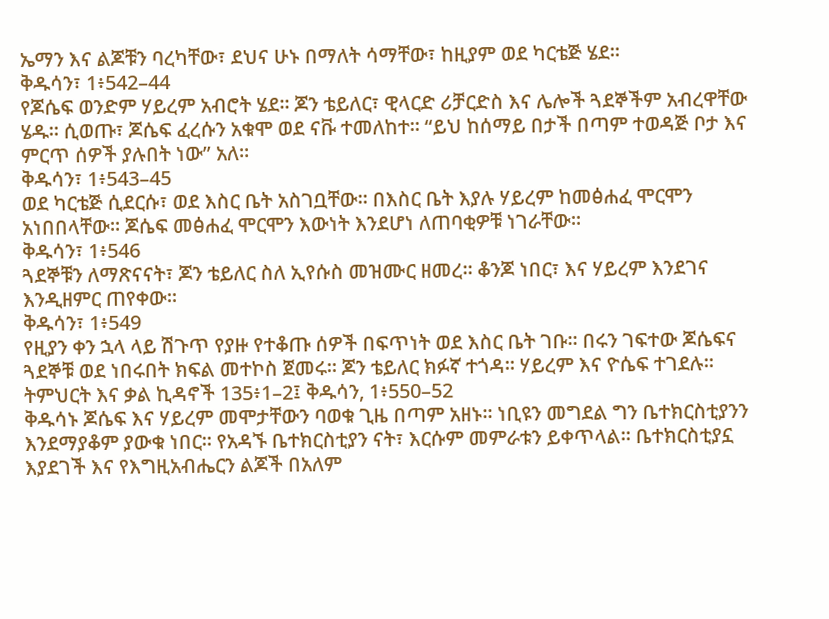ኤማን እና ልጆቹን ባረካቸው፣ ደህና ሁኑ በማለት ሳማቸው፣ ከዚያም ወደ ካርቴጅ ሄደ።
ቅዱሳን፣ 1፥542–44
የጆሴፍ ወንድም ሃይረም አብሮት ሄደ። ጆን ቴይለር፣ ዊላርድ ሪቻርድስ እና ሌሎች ጓደኞችም አብረዋቸው ሄዱ። ሲወጡ፣ ጆሴፍ ፈረሱን አቁሞ ወደ ናቩ ተመለከተ። “ይህ ከሰማይ በታች በጣም ተወዳጅ ቦታ እና ምርጥ ሰዎች ያሉበት ነው” አለ።
ቅዱሳን፣ 1፥543–45
ወደ ካርቴጅ ሲደርሱ፣ ወደ እስር ቤት አስገቧቸው። በእስር ቤት እያሉ ሃይረም ከመፅሐፈ ሞርሞን አነበበላቸው። ጆሴፍ መፅሐፈ ሞርሞን እውነት እንደሆነ ለጠባቂዎቹ ነገራቸው።
ቅዱሳን፣ 1፥546
ጓደኞቹን ለማጽናናት፣ ጆን ቴይለር ስለ ኢየሱስ መዝሙር ዘመረ። ቆንጆ ነበር፣ እና ሃይረም እንደገና እንዲዘምር ጠየቀው።
ቅዱሳን፣ 1፥549
የዚያን ቀን ኋላ ላይ ሽጉጥ የያዙ የተቆጡ ሰዎች በፍጥነት ወደ እስር ቤት ገቡ። በሩን ገፍተው ጆሴፍና ጓደኞቹ ወደ ነበሩበት ክፍል መተኮስ ጀመሩ። ጆን ቴይለር ክፉኛ ተጎዳ። ሃይረም እና ዮሴፍ ተገደሉ።
ትምህርት እና ቃል ኪዳኖች 135፥1–2፤ ቅዱሳን, 1፥550–52
ቅዱሳኑ ጆሴፍ እና ሃይረም መሞታቸውን ባወቁ ጊዜ በጣም አዘኑ። ነቢዩን መግደል ግን ቤተክርስቲያንን እንደማያቆም ያውቁ ነበር። የአዳኙ ቤተክርስቲያን ናት፣ እርሱም መምራቱን ይቀጥላል። ቤተክርስቲያኗ እያደገች እና የእግዚአብሔርን ልጆች በአለም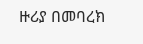ዙሪያ በመባረክ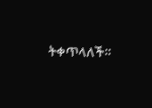ትቀጥላለች።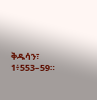ቅዱሳን፣ 1፥553–59።